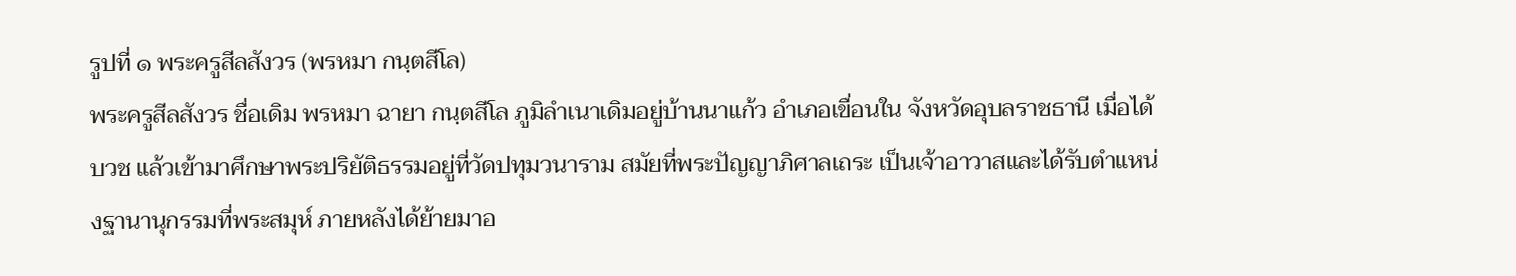รูปที่ ๑ พระครูสีลสังวร (พรหมา กนฺตสีโล)
พระครูสีลสังวร ชื่อเดิม พรหมา ฉายา กนฺตสีโล ภูมิลำเนาเดิมอยู่บ้านนาแก้ว อำเภอเขื่อนใน จังหวัดอุบลราชธานี เมื่อได้บวช แล้วเข้ามาศึกษาพระปริยัติธรรมอยู่ที่วัดปทุมวนาราม สมัยที่พระปัญญาภิศาลเถระ เป็นเจ้าอาวาสและได้รับตำแหน่งฐานานุกรรมที่พระสมุห์ ภายหลังได้ย้ายมาอ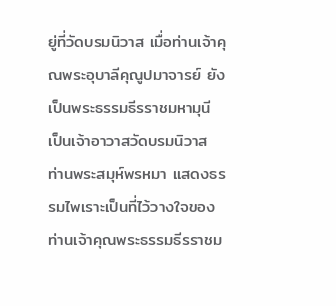ยู่ที่วัดบรมนิวาส เมื่อท่านเจ้าคุณพระอุบาลีคุณูปมาจารย์ ยังเป็นพระธรรมธีรราชมหามุนี เป็นเจ้าอาวาสวัดบรมนิวาส
ท่านพระสมุห์พรหมา แสดงธรรมไพเราะเป็นที่ไว้วางใจของท่านเจ้าคุณพระธรรมธีรราชม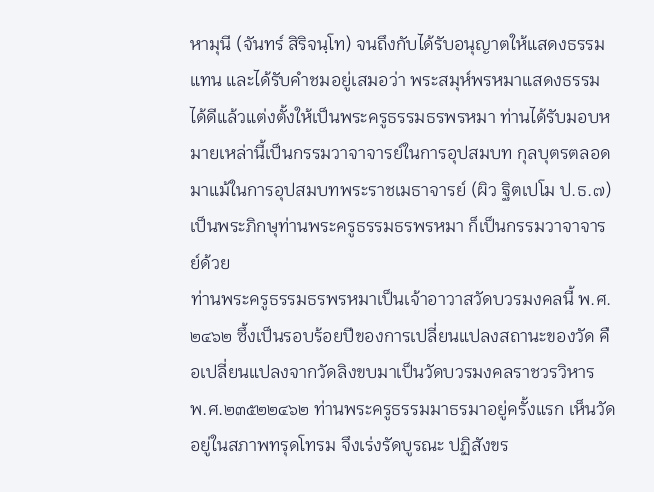หามุนี (จันทร์ สิริจนฺโท) จนถึงกับได้รับอนุญาตให้แสดงธรรมแทน และได้รับคำชมอยู่เสมอว่า พระสมุห์พรหมาแสดงธรรม ได้ดีแล้วแต่งตั้งให้เป็นพระครูธรรมธรพรหมา ท่านได้รับมอบหมายเหล่านี้เป็นกรรมวาจาจารย์ในการอุปสมบท กุลบุตรตลอดมาแม้ในการอุปสมบทพระราชเมธาจารย์ (ผิว ฐิตเปโม ป.ธ.๗) เป็นพระภิกษุท่านพระครูธรรมธรพรหมา ก็เป็นกรรมวาจาจารย์ด้วย
ท่านพระครูธรรมธรพรหมาเป็นเจ้าอาวาสวัดบวรมงคลนี้ พ.ศ. ๒๔๖๒ ซึ้งเป็นรอบร้อยปีของการเปลี่ยนแปลงสถานะของวัด คือเปลี่ยนแปลงจากวัดลิงขบมาเป็นวัดบวรมงคลราชวรวิหาร พ.ศ.๒๓๕๒๒๔๖๒ ท่านพระครูธรรมมาธรมาอยู่ครั้งแรก เห็นวัดอยู่ในสภาพทรุดโทรม จึงเร่งรัดบูรณะ ปฏิสังขร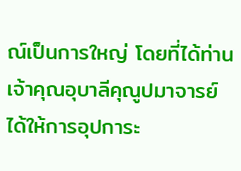ณ์เป็นการใหญ่ โดยที่ได้ท่านเจ้าคุณอุบาลีคุณูปมาจารย์ ได้ให้การอุปการะ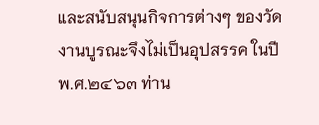และสนับสนุนกิจการต่างๆ ของวัด งานบูรณะจึงไม่เป็นอุปสรรค ในปี พ.ศ.๒๔๖๓ ท่าน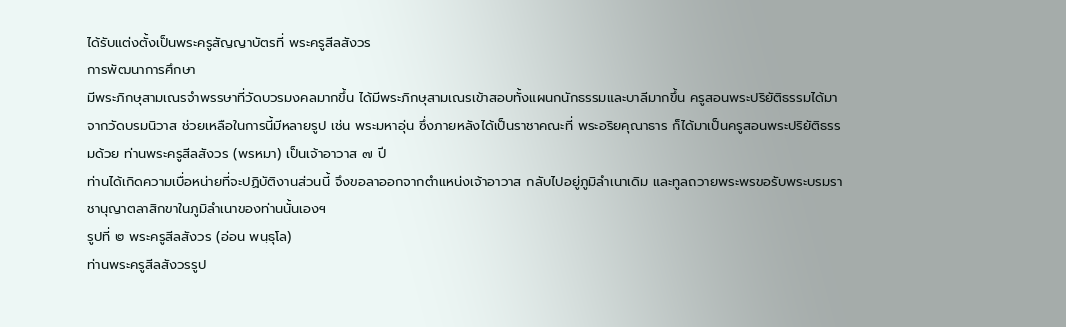ได้รับแต่งตั้งเป็นพระครูสัญญาบัตรที่ พระครูสีลสังวร
การพัฒนาการศึกษา
มีพระภิกษุสามเณรจำพรรษาที่วัดบวรมงคลมากขึ้น ได้มีพระภิกษุสามเณรเข้าสอบทั้งแผนกนักธรรมและบาลีมากขึ้น ครูสอนพระปริยัติธรรมได้มาจากวัดบรมนิวาส ช่วยเหลือในการนี้มีหลายรูป เช่น พระมหาอุ่น ซึ่งภายหลังได้เป็นราชาคณะที่ พระอริยคุณาธาร ก็ได้มาเป็นครูสอนพระปริยัติธรรมด้วย ท่านพระครูสีลสังวร (พรหมา) เป็นเจ้าอาวาส ๗ ปี
ท่านได้เกิดความเบื่อหน่ายที่จะปฏิบัติงานส่วนนี้ จึงขอลาออกจากตำแหน่งเจ้าอาวาส กลับไปอยู่ภูมิลำเนาเดิม และทูลถวายพระพรขอรับพระบรมราชานุญาตลาสิกขาในภูมิลำเนาของท่านนั้นเองฯ
รูปที่ ๒ พระครูสีลสังวร (อ่อน พนฺธุโล)
ท่านพระครูสีลสังวรรูป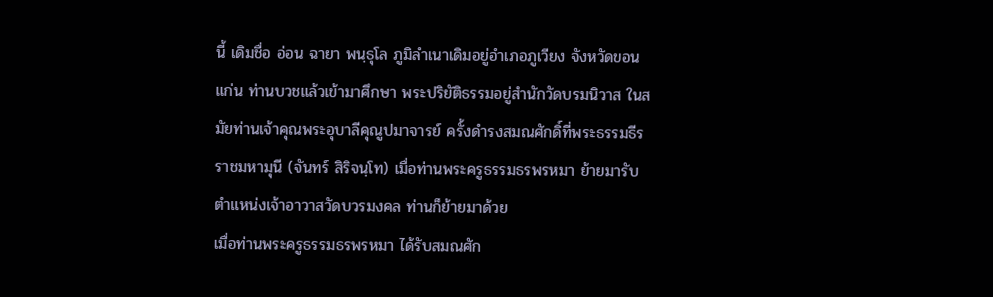นี้ เดิมชื่อ อ่อน ฉายา พนฺธุโล ภูมิลำเนาเดิมอยู่อำเภอภูเวียง จังหวัดขอนแก่น ท่านบวชแล้วเข้ามาศึกษา พระปริยัติธรรมอยู่สำนักวัดบรมนิวาส ในสมัยท่านเจ้าคุณพระอุบาลีคุณูปมาจารย์ ครั้งดำรงสมณศักดิ์ที่พระธรรมธีรราชมหามุนี (จันทร์ สิริจนฺโท) เมื่อท่านพระครูธรรมธรพรหมา ย้ายมารับตำแหน่งเจ้าอาวาสวัดบวรมงคล ท่านก็ย้ายมาด้วย
เมื่อท่านพระครูธรรมธรพรหมา ได้รับสมณศัก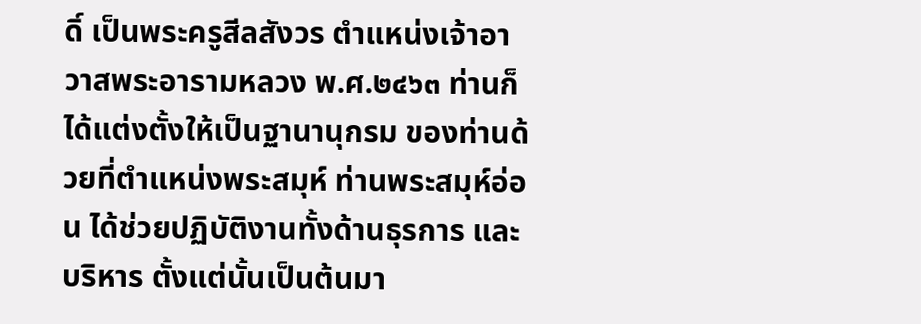ดิ์ เป็นพระครูสีลสังวร ตำแหน่งเจ้าอาวาสพระอารามหลวง พ.ศ.๒๔๖๓ ท่านก็ได้แต่งตั้งให้เป็นฐานานุกรม ของท่านด้วยที่ตำแหน่งพระสมุห์ ท่านพระสมุห์อ่อน ได้ช่วยปฏิบัติงานทั้งด้านธุรการ และบริหาร ตั้งแต่นั้นเป็นต้นมา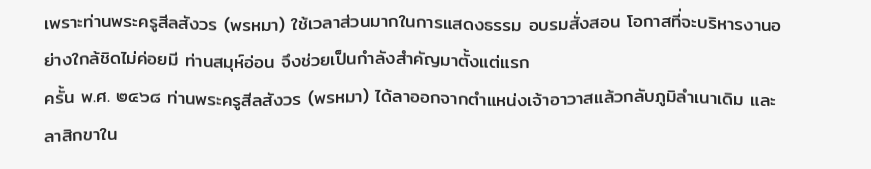เพราะท่านพระครูสีลสังวร (พรหมา) ใช้เวลาส่วนมากในการแสดงธรรม อบรมสั่งสอน โอกาสที่จะบริหารงานอย่างใกล้ชิดไม่ค่อยมี ท่านสมุห์อ่อน จึงช่วยเป็นกำลังสำคัญมาตั้งแต่แรก
ครั้น พ.ศ. ๒๔๖๘ ท่านพระครูสีลสังวร (พรหมา) ได้ลาออกจากตำแหน่งเจ้าอาวาสแล้วกลับภูมิลำเนาเดิม และลาสิกขาใน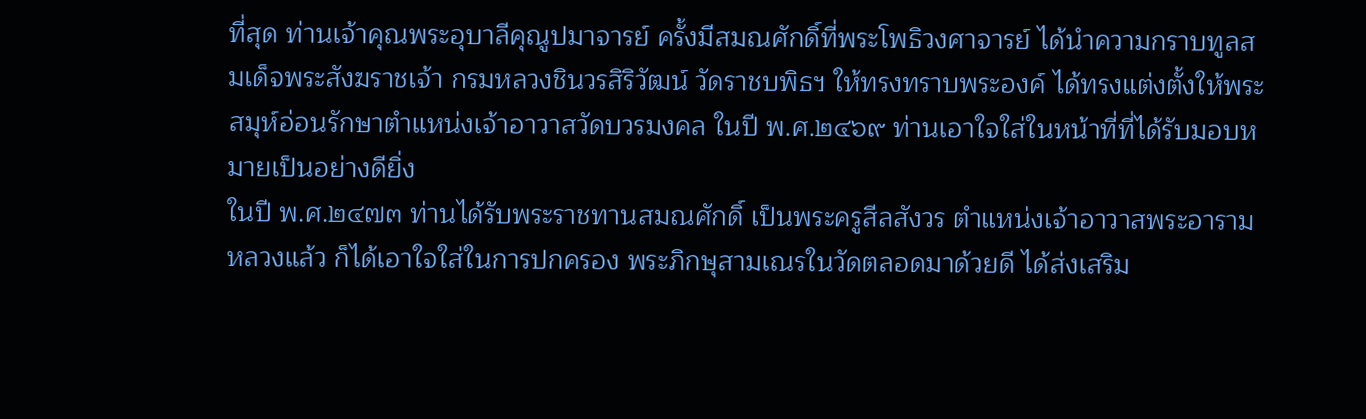ที่สุด ท่านเจ้าคุณพระอุบาลีคุณูปมาจารย์ ครั้งมีสมณศักดิ์ที่พระโพธิวงศาจารย์ ได้นำความกราบทูลสมเด็จพระสังฆราชเจ้า กรมหลวงชินวรสิริวัฒน์ วัดราชบพิธฯ ให้ทรงทราบพระองค์ ได้ทรงแต่งตั้งให้พระสมุห์อ่อนรักษาตำแหน่งเจ้าอาวาสวัดบวรมงคล ในปี พ.ศ.๒๔๖๙ ท่านเอาใจใส่ในหน้าที่ที่ได้รับมอบหมายเป็นอย่างดียิ่ง
ในปี พ.ศ.๒๔๗๓ ท่านได้รับพระราชทานสมณศักดิ์ เป็นพระครูสีลสังวร ตำแหน่งเจ้าอาวาสพระอารามหลวงแล้ว ก็ได้เอาใจใส่ในการปกครอง พระภิกษุสามเณรในวัดตลอดมาด้วยดี ได้ส่งเสริม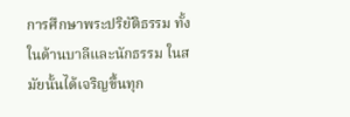การศึกษาพระปริยัติธรรม ทั้งในด้านบาลีและนักธรรม ในสมัยนั้นได้เจริญขึ้นทุก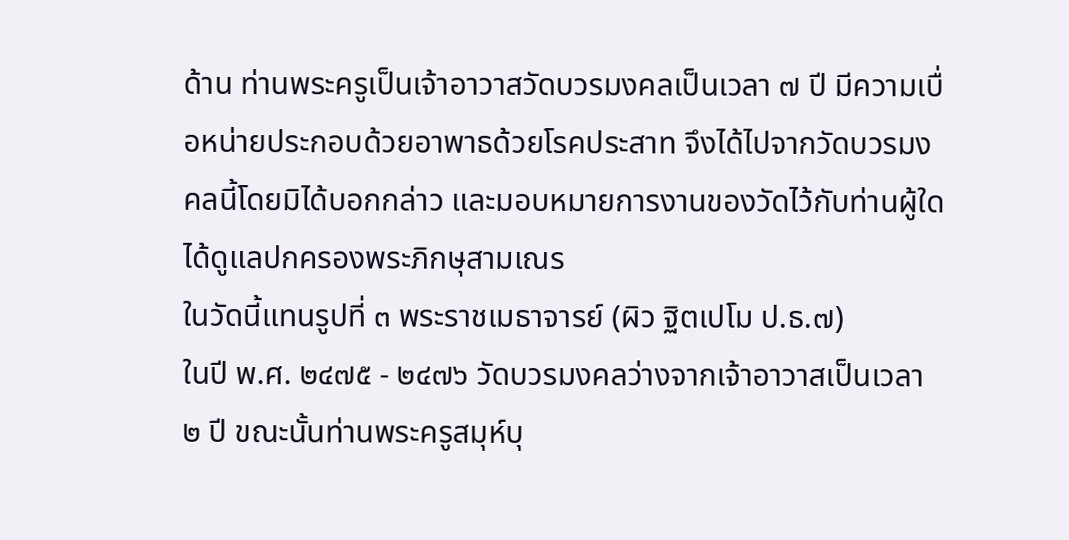ด้าน ท่านพระครูเป็นเจ้าอาวาสวัดบวรมงคลเป็นเวลา ๗ ปี มีความเบื่อหน่ายประกอบด้วยอาพาธด้วยโรคประสาท จึงได้ไปจากวัดบวรมงคลนี้โดยมิได้บอกกล่าว และมอบหมายการงานของวัดไว้กับท่านผู้ใดได้ดูแลปกครองพระภิกษุสามเณร
ในวัดนี้แทนรูปที่ ๓ พระราชเมธาจารย์ (ผิว ฐิตเปโม ป.ธ.๗)
ในปี พ.ศ. ๒๔๗๕ - ๒๔๗๖ วัดบวรมงคลว่างจากเจ้าอาวาสเป็นเวลา ๒ ปี ขณะนั้นท่านพระครูสมุห์บุ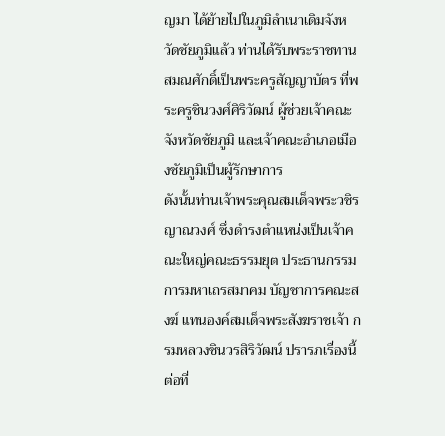ญมา ได้ย้ายไปในภูมิลำเนาเดิมจังหวัดชัยภูมิแล้ว ท่านได้รับพระราชทานสมณศักดิ์เป็นพระครูสัญญาบัตร ที่พระครูชินวงศ์ศิริวัฒน์ ผู้ช่วยเจ้าคณะจังหวัดชัยภูมิ และเจ้าคณะอำเภอเมืองชัยภูมิเป็นผู้รักษาการ
ดังนั้นท่านเจ้าพระคุณสมเด็จพระวชิรญาณวงศ์ ซึ่งดำรงตำแหน่งเป็นเจ้าคณะใหญ่คณะธรรมยุต ประธานกรรมการมหาเถรสมาคม บัญชาการคณะสงฆ์ แทนองค์สมเด็จพระสังฆราชเจ้า กรมหลวงชินวรสิริวัฒน์ ปรารภเรื่องนี้ต่อที่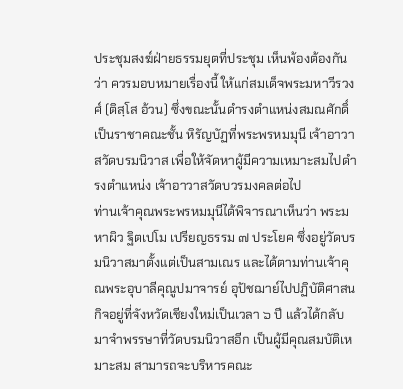ประชุมสงฆ์ฝ่ายธรรมยุตที่ประชุม เห็นพ้องต้องกันว่า ควรมอบหมายเรื่องนี้ ให้แก่สมเด็จพระมหาวีรวงศ์ (ติสฺโส อ้วน) ซึ่งขณะนั้นดำรงตำแหน่งสมณศักดิ์เป็นราชาคณะชั้น หิรัญบัฏที่พระพรหมมุนี เจ้าอาวาสวัดบรมนิวาส เพื่อให้จัดหาผู้มีความเหมาะสมไปดำรงตำแหน่ง เจ้าอาวาสวัดบวรมงคลต่อไป
ท่านเจ้าคุณพระพรหมมุนีได้พิจารณาเห็นว่า พระมหาผิว ฐิตเปโม เปรียญธรรม ๗ ประโยค ซึ่งอยู่วัดบรมนิวาสมาตั้งแต่เป็นสามเณร และได้ตามท่านเจ้าคุณพระอุบาลีคุณูปมาจารย์ อุปัชฌาย์ไปปฏิบัติศาสนกิจอยู่ที่จังหวัดเชียงใหม่เป็นเวลา ๖ ปี แล้วได้กลับมาจำพรรษาที่วัดบรมนิวาสอีก เป็นผู้มีคุณสมบัติเหมาะสม สามารถจะบริหารคณะ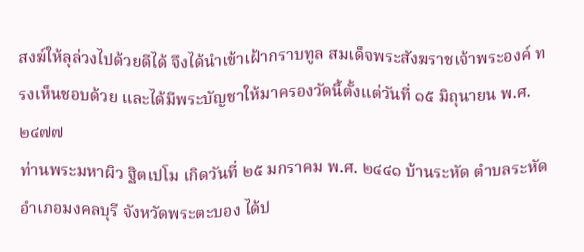สงฆ์ให้ลุล่วงไปด้วยดีได้ จึงได้นำเข้าเฝ้ากราบทูล สมเด็จพระสังฆราชเจ้าพระองค์ ทรงเห็นชอบด้วย และได้มีพระบัญชาให้มาครองวัดนี้ตั้งแต่วันที่ ๑๕ มิถุนายน พ.ศ.๒๔๗๗
ท่านพระมหาผิว ฐิตเปโม เกิดวันที่ ๒๕ มกราคม พ.ศ. ๒๔๔๑ บ้านระหัด ตำบลระหัด อำเภอมงคลบุรี จังหวัดพระตะบอง ได้ป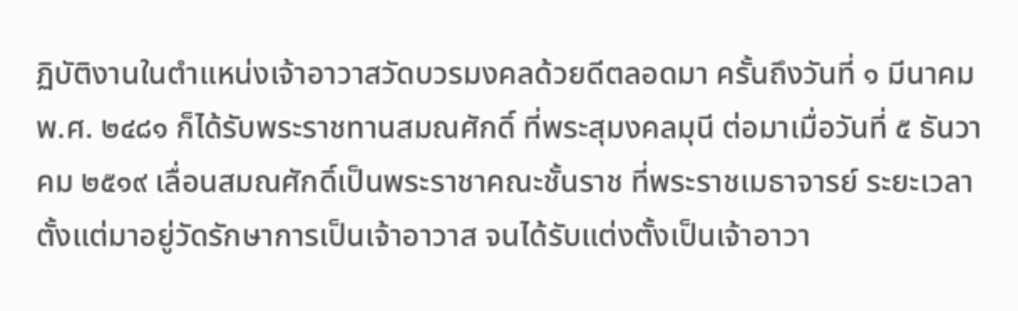ฏิบัติงานในตำแหน่งเจ้าอาวาสวัดบวรมงคลด้วยดีตลอดมา ครั้นถึงวันที่ ๑ มีนาคม พ.ศ. ๒๔๘๑ ก็ได้รับพระราชทานสมณศักดิ์ ที่พระสุมงคลมุนี ต่อมาเมื่อวันที่ ๕ ธันวาคม ๒๕๑๙ เลื่อนสมณศักดิ์เป็นพระราชาคณะชั้นราช ที่พระราชเมธาจารย์ ระยะเวลาตั้งแต่มาอยู่วัดรักษาการเป็นเจ้าอาวาส จนได้รับแต่งตั้งเป็นเจ้าอาวา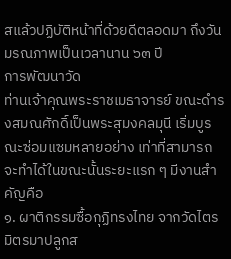สแล้วปฏิบัติหน้าที่ด้วยดีตลอดมา ถึงวันมรณภาพเป็นเวลานาน ๖๓ ปี
การพัฒนาวัด
ท่านเจ้าคุณพระราชเมธาจารย์ ขณะดำรงสมณศักดิ์เป็นพระสุมงคลมุนี เริ่มบูรณะซ่อมแซมหลายอย่าง เท่าที่สามารถจะทำได้ในขณะนั้นระยะแรก ๆ มีงานสำคัญคือ
๑. ผาติกรรมซื้อกุฏิทรงไทย จากวัดไตรมิตรมาปลูกส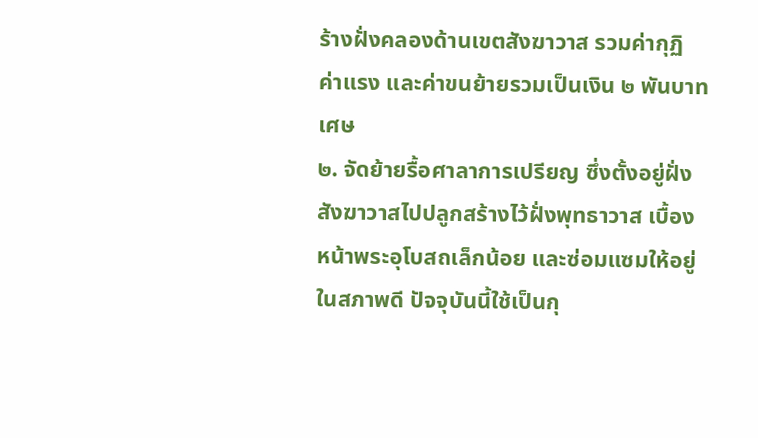ร้างฝั่งคลองด้านเขตสังฆาวาส รวมค่ากุฏิ ค่าแรง และค่าขนย้ายรวมเป็นเงิน ๒ พันบาทเศษ
๒. จัดย้ายรื้อศาลาการเปรียญ ซึ่งตั้งอยู่ฝั่งสังฆาวาสไปปลูกสร้างไว้ฝั่งพุทธาวาส เบื้องหน้าพระอุโบสถเล็กน้อย และซ่อมแซมให้อยู่ในสภาพดี ปัจจุบันนี้ใช้เป็นกุ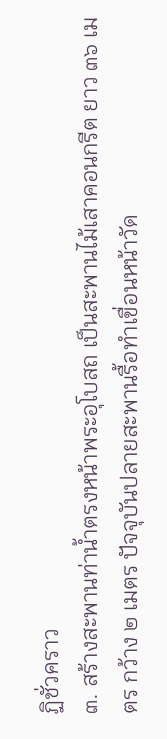ฏิชั่วคราว
๓. สร้างสะพานท่าน้ำตรงหน้าพระอุโบสถ เป็นสะพานไม้เสาคอนกรีต ยาว ๓๖ เมตร กว้าง ๒ เมตร ปัจจุบันปลายสะพานรื้อทำเขื่อนหน้าวัด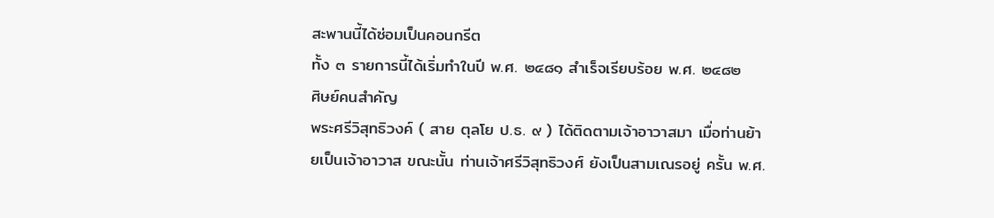สะพานนี้ได้ซ่อมเป็นคอนกรีต
ทั้ง ๓ รายการนี้ได้เริ่มทำในปี พ.ศ. ๒๔๘๑ สำเร็จเรียบร้อย พ.ศ. ๒๔๘๒
ศิษย์คนสำคัญ
พระศรีวิสุทธิวงค์ ( สาย ตุลโย ป.ธ. ๙ ) ได้ติดตามเจ้าอาวาสมา เมื่อท่านย้ายเป็นเจ้าอาวาส ขณะนั้น ท่านเจ้าศรีวิสุทธิวงศ์ ยังเป็นสามเณรอยู่ ครั้น พ.ศ.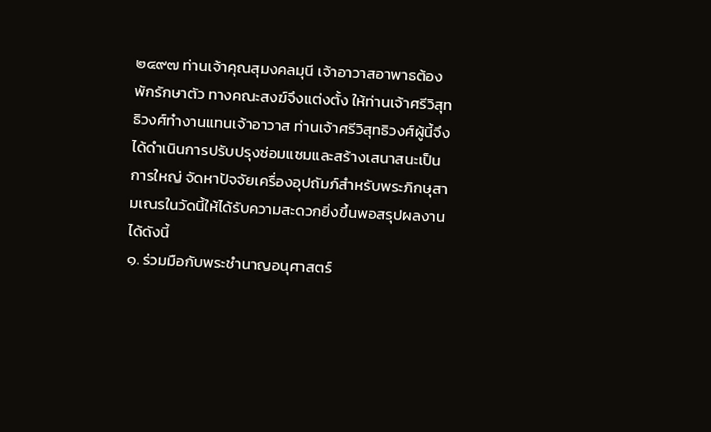๒๔๙๗ ท่านเจ้าคุณสุมงคลมุนี เจ้าอาวาสอาพาธต้องพักรักษาตัว ทางคณะสงฆ์จึงแต่งตั้ง ให้ท่านเจ้าศรีวิสุทธิวงศ์ทำงานแทนเจ้าอาวาส ท่านเจ้าศรีวิสุทธิวงศ์ผู้นี้จึงได้ดำเนินการปรับปรุงซ่อมแซมและสร้างเสนาสนะเป็นการใหญ่ จัดหาปัจจัยเครื่องอุปถัมภ์สำหรับพระภิกษุสามเณรในวัดนี้ให้ได้รับความสะดวกยิ่งขึ้นพอสรุปผลงานได้ดังนี้
๑. ร่วมมือกับพระชำนาญอนุศาสตร์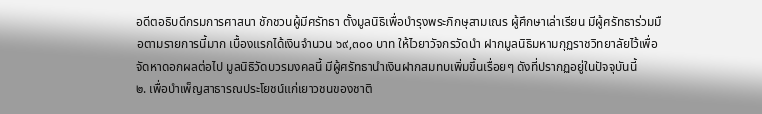อดีตอธิบดีกรมการศาสนา ชักชวนผู้มีศรัทธา ตั้งมูลนิธิเพื่อบำรุงพระภิกษุสามเณร ผู้ศึกษาเล่าเรียน มีผู้ศรัทธาร่วมมือตามรายการนี้มาก เบื้องแรกได้เงินจำนวน ๖๙,๓๐๐ บาท ให้ไวยาวัจกรวัดนำ ฝากมูลนิธิมหามกุฏราชวิทยาลัยไว้เพื่อจัดหาดอกผลต่อไป มูลนิธิวัดบวรมงคลนี้ มีผู้ศรัทธานำเงินฝากสมทบเพิ่มขึ้นเรื่อยๆ ดังที่ปรากฏอยู่ในปัจจุบันนี้
๒. เพื่อบำเพ็ญสาธารณประโยชน์แก่เยาวชนของชาติ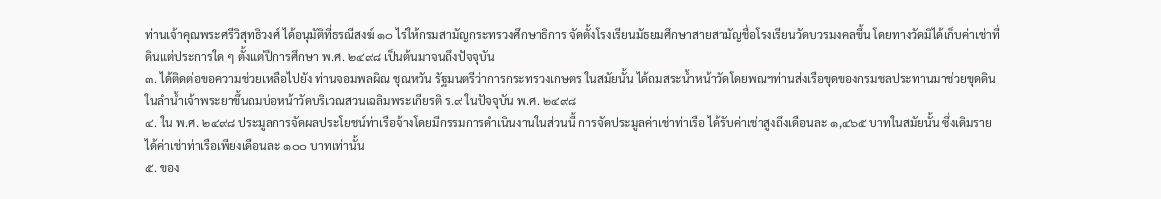ท่านเจ้าคุณพระศรีวิสุทธิวงศ์ ได้อนุมัติที่ธรณีสงฆ์ ๑๐ ไร่ให้กรมสามัญกระทรวงศึกษาธิการ จัดตั้งโรงเรียนมัธยมศึกษาสายสามัญชื่อโรงเรียนวัดบวรมงคลขึ้น โดยทางวัดมิได้เก็บค่าเช่าที่ดินแต่ประการใด ๆ ตั้งแต่ปีการศึกษา พ.ศ. ๒๔๙๘ เป็นต้นมาจนถึงปัจจุบัน
๓. ได้ติดต่อขอความช่วยเหลือไปยัง ท่านจอมพลผิณ ชุณหวัน รัฐมนตรีว่าการกระทรวงเกษตร ในสมัยนั้น ได้ถมสระน้ำหน้าวัดโดยพณฯท่านส่งเรือขุดของกรมชลประทานมาช่วยขุดดินในลำน้ำเจ้าพระยาขึ้นถมบ่อหน้าวัดบริเวณสวนเฉลิมพระเกียรติ ร.๙ ในปัจจุบัน พ.ศ. ๒๔๙๘
๔. ใน พ.ศ. ๒๔๙๘ ประมูลการจัดผลประโยชน์ท่าเรือจ้างโดยมีกรรมการดำเนินงานในส่วนนี้ การจัดประมูลค่าเช่าท่าเรือ ได้รับค่าเช่าสูงถึงเดือนละ ๑,๔๖๕ บาทในสมัยนั้น ซึ่งเดิมรายได้ค่าเช่าท่าเรือเพียงเดือนละ ๑๐๐ บาทเท่านั้น
๕. ของ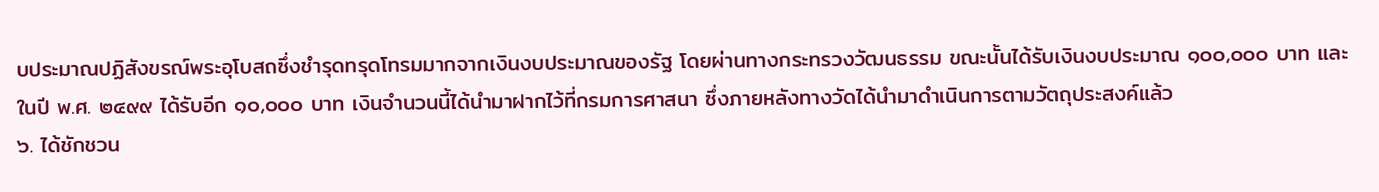บประมาณปฏิสังขรณ์พระอุโบสถซึ่งชำรุดทรุดโทรมมากจากเงินงบประมาณของรัฐ โดยผ่านทางกระทรวงวัฒนธรรม ขณะนั้นได้รับเงินงบประมาณ ๑๐๐,๐๐๐ บาท และในปี พ.ศ. ๒๔๙๙ ได้รับอีก ๑๐,๐๐๐ บาท เงินจำนวนนี้ได้นำมาฝากไว้ที่กรมการศาสนา ซึ่งภายหลังทางวัดได้นำมาดำเนินการตามวัตถุประสงค์แล้ว
๖. ได้ชักชวน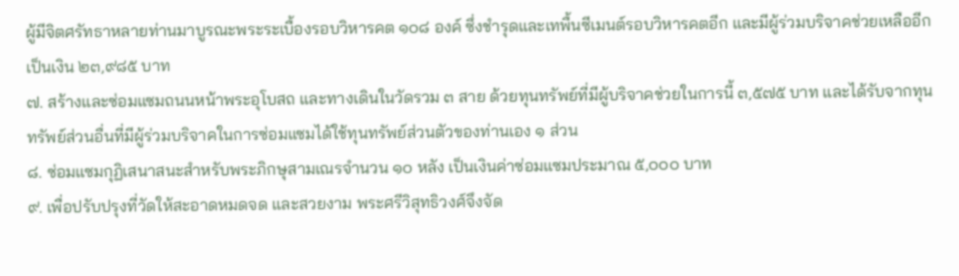ผู้มีจิตศรัทธาหลายท่านมาบูรณะพระระเบื้องรอบวิหารคต ๑๐๘ องค์ ซึ่งชำรุดและเทพื้นซีเมนต์รอบวิหารคตอีก และมีผู้ร่วมบริจาคช่วยเหลืออีกเป็นเงิน ๒๓,๙๘๕ บาท
๗. สร้างและซ่อมแซมถนนหน้าพระอุโบสถ และทางเดินในวัดรวม ๓ สาย ด้วยทุนทรัพย์ที่มีผู้บริจาคช่วยในการนี้ ๓,๕๗๕ บาท และได้รับจากทุนทรัพย์ส่วนอื่นที่มีผู้ร่วมบริจาคในการซ่อมแซมได้ใช้ทุนทรัพย์ส่วนตัวของท่านเอง ๑ ส่วน
๘. ซ่อมแซมกุฏิเสนาสนะสำหรับพระภิกษุสามเณรจำนวน ๑๐ หลัง เป็นเงินค่าซ่อมแซมประมาณ ๕,๐๐๐ บาท
๙. เพื่อปรับปรุงที่วัดให้สะอาดหมดจด และสวยงาม พระศรีวิสุทธิวงศ์จึงจัด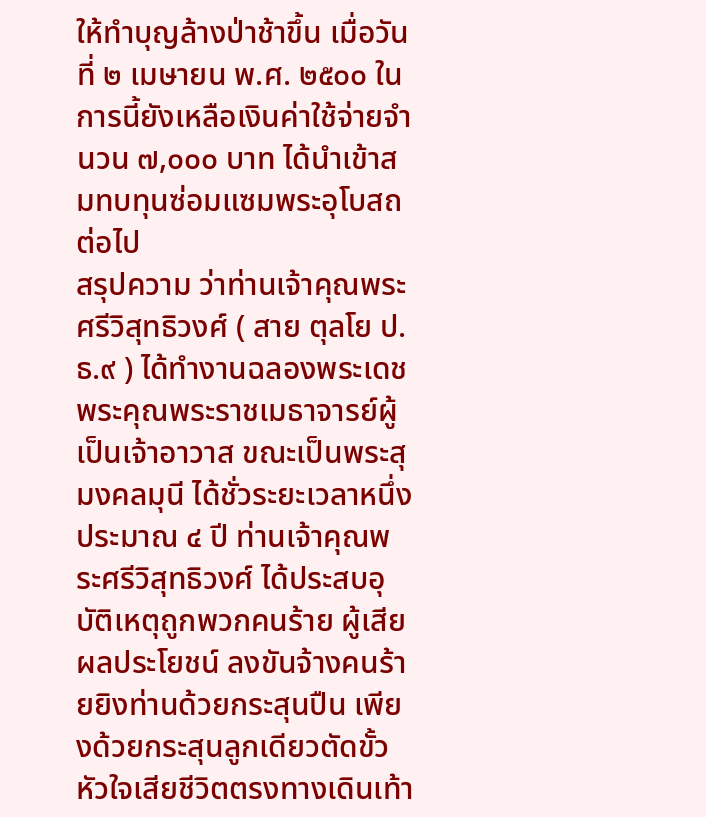ให้ทำบุญล้างป่าช้าขึ้น เมื่อวันที่ ๒ เมษายน พ.ศ. ๒๕๐๐ ในการนี้ยังเหลือเงินค่าใช้จ่ายจำนวน ๗,๐๐๐ บาท ได้นำเข้าสมทบทุนซ่อมแซมพระอุโบสถต่อไป
สรุปความ ว่าท่านเจ้าคุณพระศรีวิสุทธิวงศ์ ( สาย ตุลโย ป.ธ.๙ ) ได้ทำงานฉลองพระเดชพระคุณพระราชเมธาจารย์ผู้เป็นเจ้าอาวาส ขณะเป็นพระสุมงคลมุนี ได้ชั่วระยะเวลาหนึ่งประมาณ ๔ ปี ท่านเจ้าคุณพระศรีวิสุทธิวงศ์ ได้ประสบอุบัติเหตุถูกพวกคนร้าย ผู้เสียผลประโยชน์ ลงขันจ้างคนร้ายยิงท่านด้วยกระสุนปืน เพียงด้วยกระสุนลูกเดียวตัดขั้วหัวใจเสียชีวิตตรงทางเดินเท้า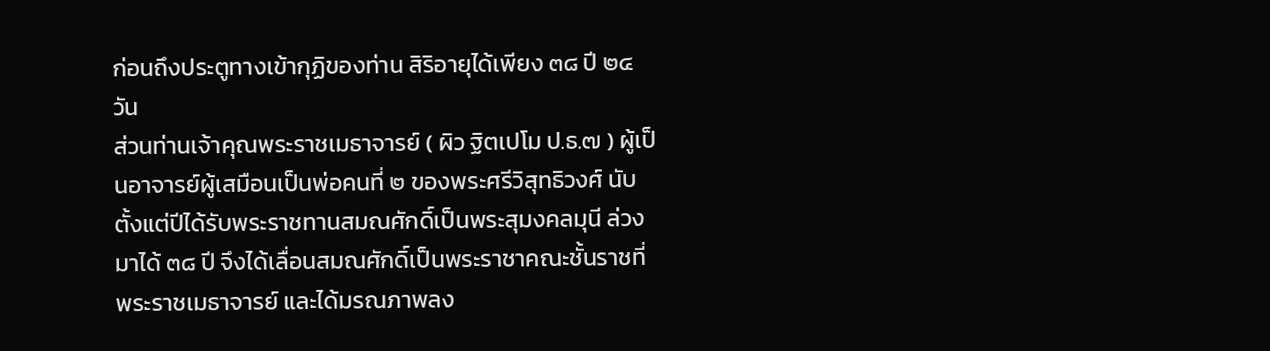ก่อนถึงประตูทางเข้ากุฏิของท่าน สิริอายุได้เพียง ๓๘ ปี ๒๔ วัน
ส่วนท่านเจ้าคุณพระราชเมธาจารย์ ( ผิว ฐิตเปโม ป.ธ.๗ ) ผู้เป็นอาจารย์ผู้เสมือนเป็นพ่อคนที่ ๒ ของพระศรีวิสุทธิวงศ์ นับตั้งแต่ปีได้รับพระราชทานสมณศักดิ์เป็นพระสุมงคลมุนี ล่วงมาได้ ๓๘ ปี จึงได้เลื่อนสมณศักดิ์เป็นพระราชาคณะชั้นราชที่ พระราชเมธาจารย์ และได้มรณภาพลง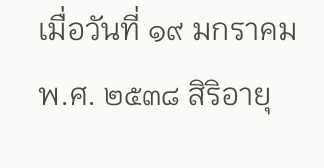เมื่อวันที่ ๑๙ มกราคม พ.ศ. ๒๕๓๘ สิริอายุ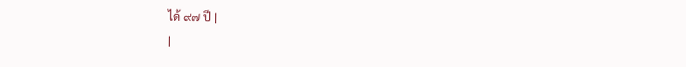ได้ ๙๗ ปี |
|